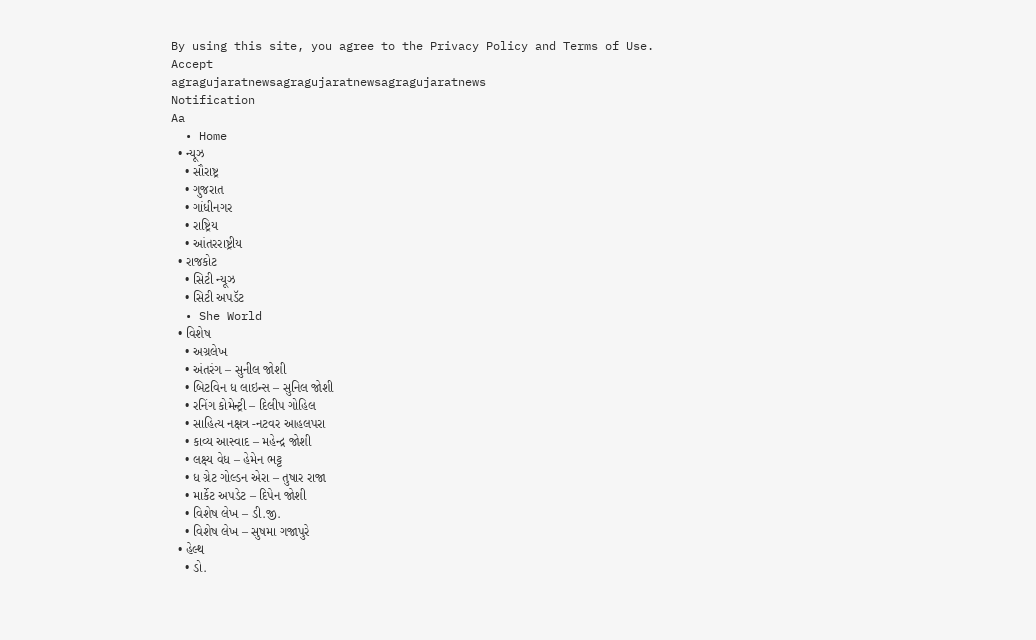By using this site, you agree to the Privacy Policy and Terms of Use.
Accept
agragujaratnewsagragujaratnewsagragujaratnews
Notification
Aa
  • Home
  • ન્યૂઝ
    • સૌરાષ્ટ્ર
    • ગુજરાત
    • ગાંધીનગર
    • રાષ્ટ્રિય
    • આંતરરાષ્ટ્રીય
  • રાજકોટ
    • સિટી ન્યૂઝ
    • સિટી અપડૅટ
  • She World
  • વિશેષ
    • અગ્રલેખ
    • અંતરંગ – સુનીલ જોશી
    • બિટવિન ધ લાઇન્સ – સુનિલ જોશી
    • રનિંગ કોમેન્ટ્રી – દિલીપ ગોહિલ
    • સાહિત્ય નક્ષત્ર -નટવર આહલપરા
    • કાવ્ય આસ્વાદ – મહેન્દ્ર જોશી
    • લક્ષ્ય વેધ – હેમેન ભટ્ટ
    • ધ ગ્રેટ ગોલ્ડન એરા – તુષાર રાજા
    • માર્કેટ અપડેટ – દિપેન જોશી
    • વિશેષ લેખ – ડી.જી.
    • વિશેષ લેખ – સુષમા ગજાપુરે
  • હેલ્થ
    • ડો.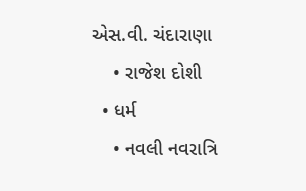એસ.વી. ચંદારાણા
    • રાજેશ દોશી
  • ધર્મ
    • નવલી નવરાત્રિ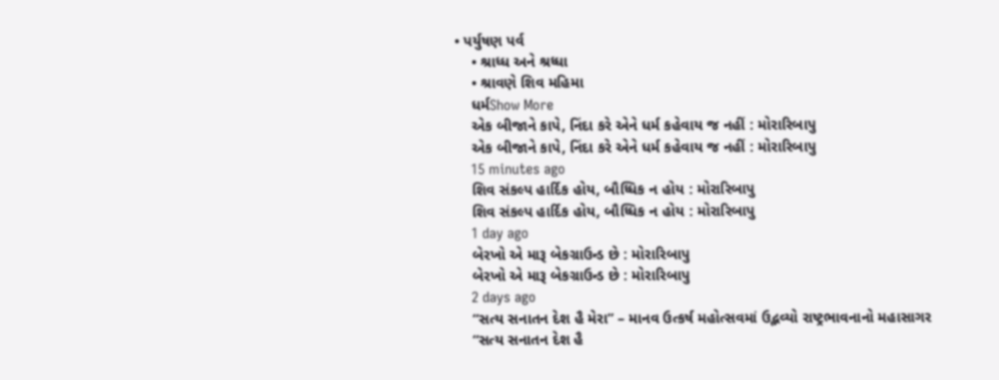• પર્યુષણ પર્વ
    • શ્રાધ્ધ અને શ્રધ્ધા
    • શ્રાવણે શિવ મહિમા
    ધર્મShow More
    એક બીજાને કાપે, નિંદા કરે એને ધર્મ કહેવાય જ નહીં : મોરારિબાપુ
    એક બીજાને કાપે, નિંદા કરે એને ધર્મ કહેવાય જ નહીં : મોરારિબાપુ
    15 minutes ago
    શિવ સંકલ્પ હાર્દિક હોય, બૌધ્ધિક ન હોય : મોરારિબાપુ
    શિવ સંકલ્પ હાર્દિક હોય, બૌધ્ધિક ન હોય : મોરારિબાપુ
    1 day ago
    બેરખો એ મારૂ બેકગ્રાઉન્ડ છે : મોરારિબાપુ
    બેરખો એ મારૂ બેકગ્રાઉન્ડ છે : મોરારિબાપુ
    2 days ago
    “સત્ય સનાતન દેશ હૈ મેરા” – માનવ ઉત્કર્ષ મહોત્સવમાં ઉદ્ભવ્યો રાષ્ટ્રભાવનાનો મહાસાગર
    “સત્ય સનાતન દેશ હૈ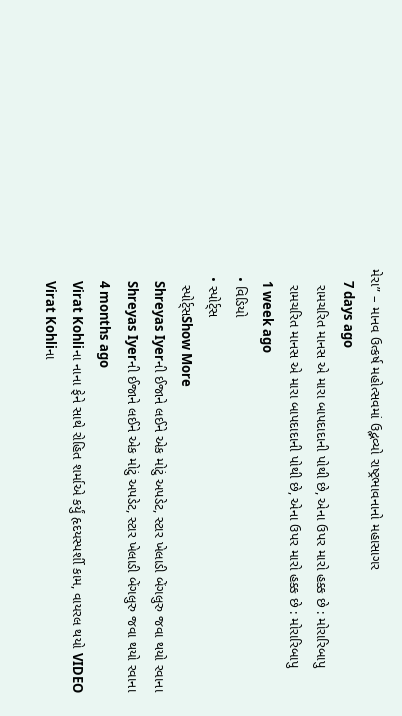મેરા” – માનવ ઉત્કર્ષ મહોત્સવમાં ઉદ્ભવ્યો રાષ્ટ્રભાવનાનો મહાસાગર
    7 days ago
    રામચરિત માનસ એ મારા બાપદાદાની પોથી છે, એના ઉપર મારો હક્ક છે : મોરારિબાપુ
    રામચરિત માનસ એ મારા બાપદાદાની પોથી છે, એના ઉપર મારો હક્ક છે : મોરારિબાપુ
    1 week ago
  • વિડિયો
  • સ્પોર્ટ્સ
    સ્પોર્ટ્સShow More
    Shreyas Iyerની ઈજાને લઈને એક મોટું અપડેટ, સ્ટાર ખેલાડી બેંગલુરુ જવા થયો રવાના
    Shreyas Iyerની ઈજાને લઈને એક મોટું અપડેટ, સ્ટાર ખેલાડી બેંગલુરુ જવા થયો રવાના
    4 months ago
    Virat Kohliના નાના ફેને સાથે રોહિત શર્માએ કર્યું હૃદયસ્પર્શી કામ, વાયરલ થયો VIDEO
    Virat Kohliના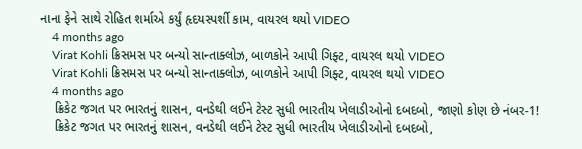નાના ફેને સાથે રોહિત શર્માએ કર્યું હૃદયસ્પર્શી કામ, વાયરલ થયો VIDEO
    4 months ago
    Virat Kohli ક્રિસમસ પર બન્યો સાન્તાક્લોઝ, બાળકોને આપી ગિફ્ટ, વાયરલ થયો VIDEO
    Virat Kohli ક્રિસમસ પર બન્યો સાન્તાક્લોઝ, બાળકોને આપી ગિફ્ટ, વાયરલ થયો VIDEO
    4 months ago
    ક્રિકેટ જગત પર ભારતનું શાસન, વનડેથી લઈને ટેસ્ટ સુધી ભારતીય ખેલાડીઓનો દબદબો, જાણો કોણ છે નંબર-1!
    ક્રિકેટ જગત પર ભારતનું શાસન, વનડેથી લઈને ટેસ્ટ સુધી ભારતીય ખેલાડીઓનો દબદબો,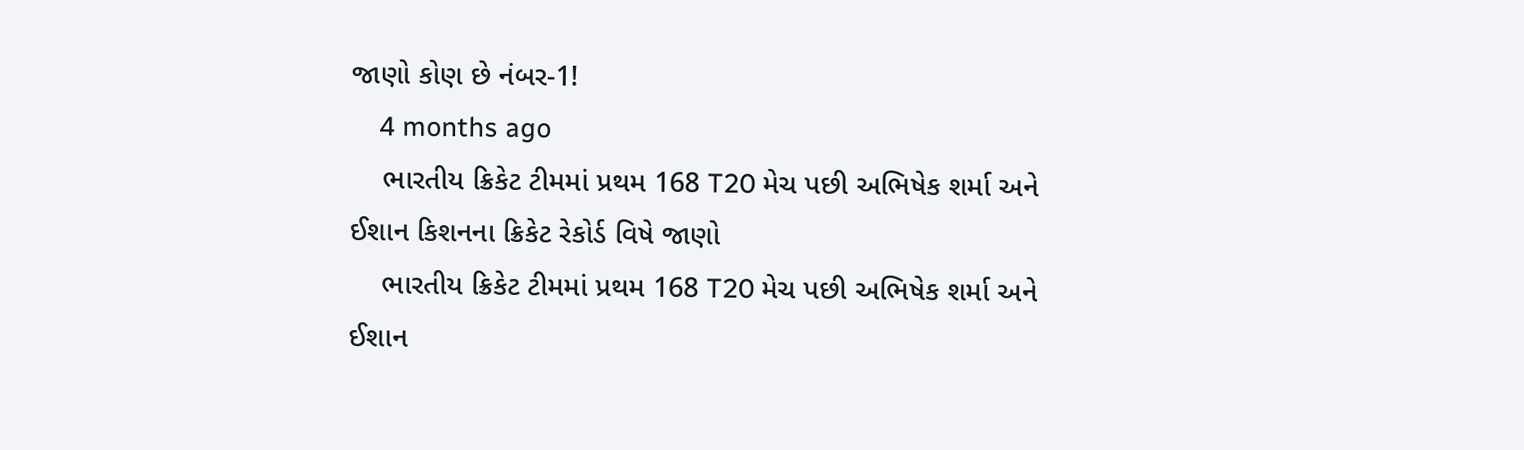જાણો કોણ છે નંબર-1!
    4 months ago
    ભારતીય ક્રિકેટ ટીમમાં પ્રથમ 168 T20 મેચ પછી અભિષેક શર્મા અને ઈશાન કિશનના ક્રિકેટ રેકોર્ડ વિષે જાણો
    ભારતીય ક્રિકેટ ટીમમાં પ્રથમ 168 T20 મેચ પછી અભિષેક શર્મા અને ઈશાન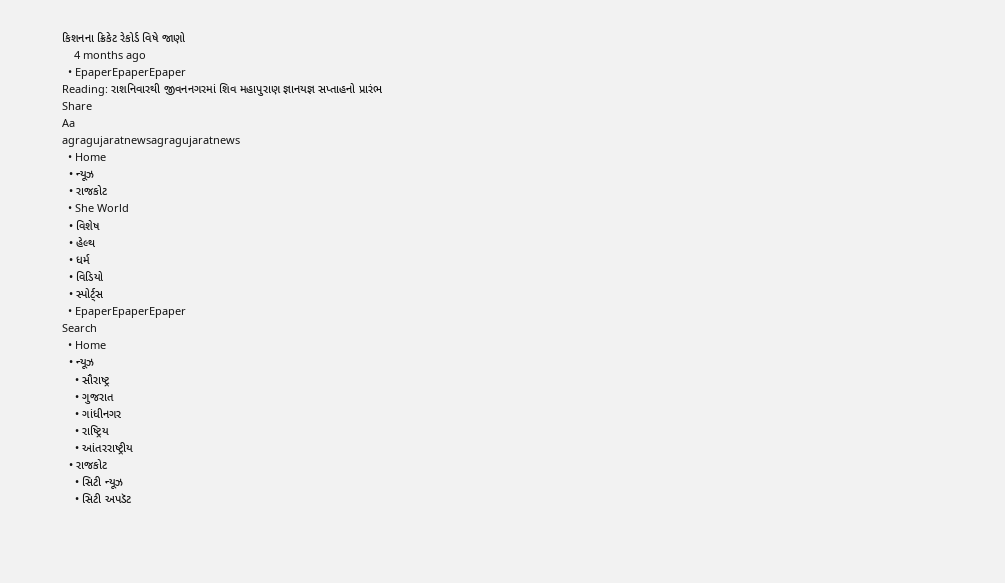કિશનના ક્રિકેટ રેકોર્ડ વિષે જાણો
    4 months ago
  • EpaperEpaperEpaper
Reading: રાશનિવારથી જીવનનગરમાં શિવ મહાપુરાણ જ્ઞાનયજ્ઞ સપ્તાહનો પ્રારંભ
Share
Aa
agragujaratnewsagragujaratnews
  • Home
  • ન્યૂઝ
  • રાજકોટ
  • She World
  • વિશેષ
  • હેલ્થ
  • ધર્મ
  • વિડિયો
  • સ્પોર્ટ્સ
  • EpaperEpaperEpaper
Search
  • Home
  • ન્યૂઝ
    • સૌરાષ્ટ્ર
    • ગુજરાત
    • ગાંધીનગર
    • રાષ્ટ્રિય
    • આંતરરાષ્ટ્રીય
  • રાજકોટ
    • સિટી ન્યૂઝ
    • સિટી અપડૅટ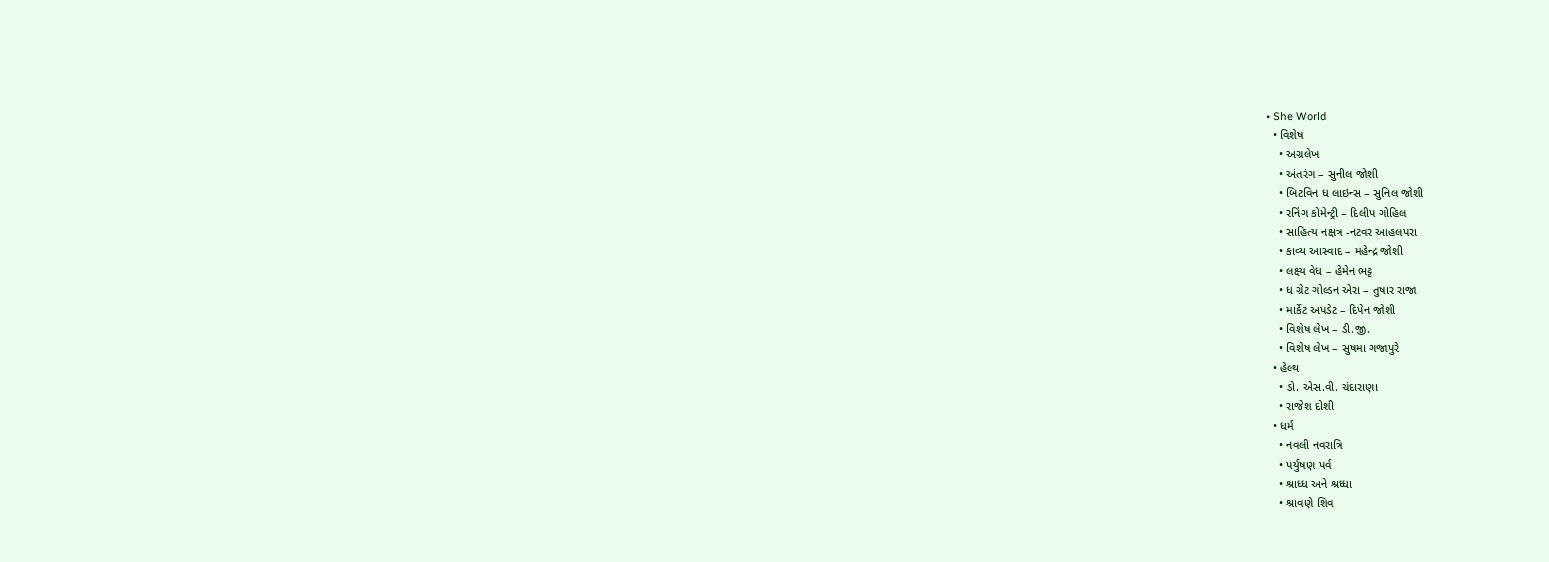• She World
  • વિશેષ
    • અગ્રલેખ
    • અંતરંગ – સુનીલ જોશી
    • બિટવિન ધ લાઇન્સ – સુનિલ જોશી
    • રનિંગ કોમેન્ટ્રી – દિલીપ ગોહિલ
    • સાહિત્ય નક્ષત્ર -નટવર આહલપરા
    • કાવ્ય આસ્વાદ – મહેન્દ્ર જોશી
    • લક્ષ્ય વેધ – હેમેન ભટ્ટ
    • ધ ગ્રેટ ગોલ્ડન એરા – તુષાર રાજા
    • માર્કેટ અપડેટ – દિપેન જોશી
    • વિશેષ લેખ – ડી.જી.
    • વિશેષ લેખ – સુષમા ગજાપુરે
  • હેલ્થ
    • ડો. એસ.વી. ચંદારાણા
    • રાજેશ દોશી
  • ધર્મ
    • નવલી નવરાત્રિ
    • પર્યુષણ પર્વ
    • શ્રાધ્ધ અને શ્રધ્ધા
    • શ્રાવણે શિવ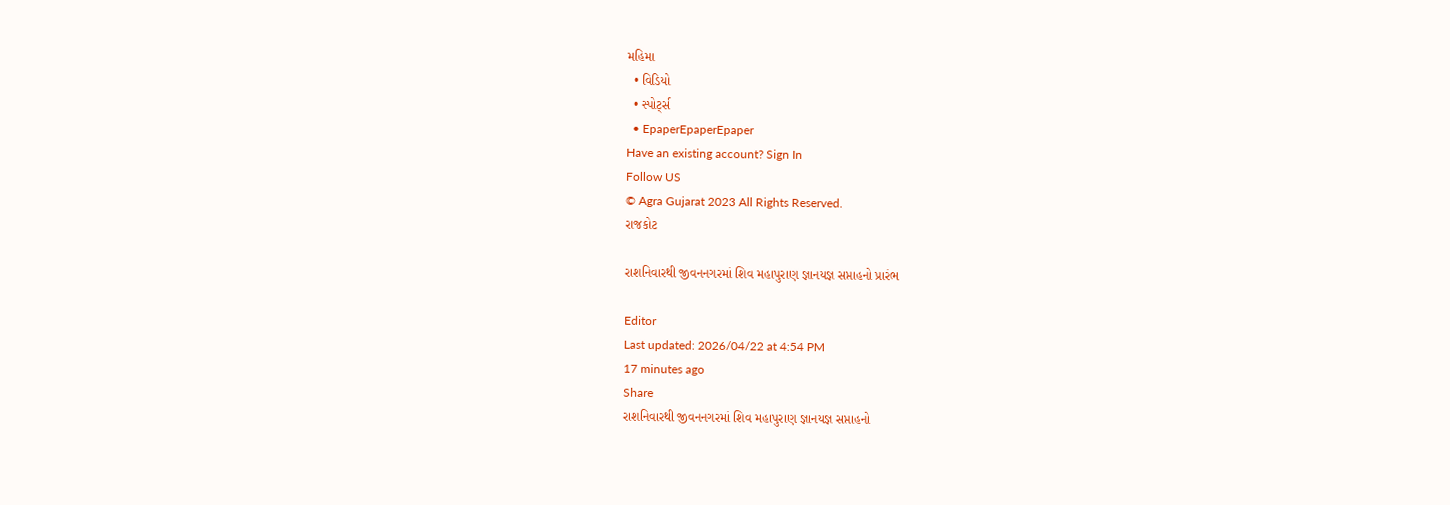મહિમા
  • વિડિયો
  • સ્પોર્ટ્સ
  • EpaperEpaperEpaper
Have an existing account? Sign In
Follow US
© Agra Gujarat 2023 All Rights Reserved.
રાજકોટ

રાશનિવારથી જીવનનગરમાં શિવ મહાપુરાણ જ્ઞાનયજ્ઞ સપ્તાહનો પ્રારંભ

Editor
Last updated: 2026/04/22 at 4:54 PM
17 minutes ago
Share
રાશનિવારથી જીવનનગરમાં શિવ મહાપુરાણ જ્ઞાનયજ્ઞ સપ્તાહનો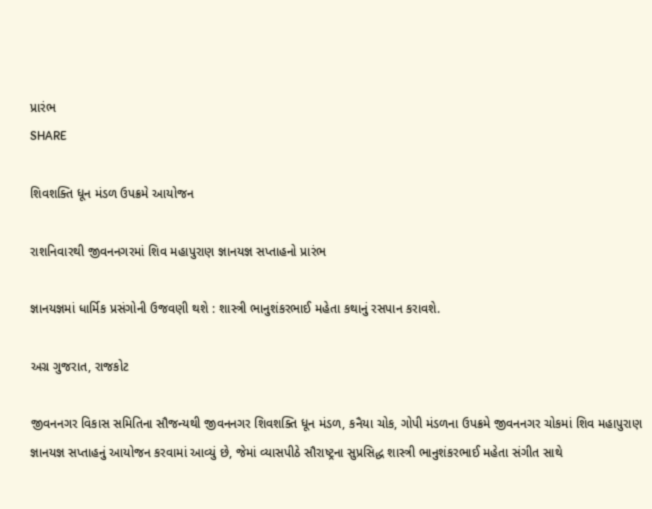પ્રારંભ
SHARE

શિવશક્તિ ધૂન મંડળ ઉપક્રમે આયોજન

રાશનિવારથી જીવનનગરમાં શિવ મહાપુરાણ જ્ઞાનયજ્ઞ સપ્તાહનો પ્રારંભ

જ્ઞાનયજ્ઞમાં ધાર્મિક પ્રસંગોની ઉજવણી થશે : શાસ્ત્રી ભાનુશંકરભાઈ મહેતા કથાનું રસપાન કરાવશે.

અગ્ર ગુજરાત, રાજકોટ

જીવનનગર વિકાસ સમિતિના સૌજન્યથી જીવનનગર શિવશક્તિ ધૂન મંડળ, કનૈયા ચોક, ગોપી મંડળના ઉપક્રમે જીવનનગર ચોકમાં શિવ મહાપુરાણ જ્ઞાનયજ્ઞ સપ્તાહનું આયોજન કરવામાં આવ્યું છે, જેમાં વ્યાસપીઠે સૌરાષ્ટ્રના સુપ્રસિદ્ધ શાસ્ત્રી ભાનુશંકરભાઈ મહેતા સંગીત સાથે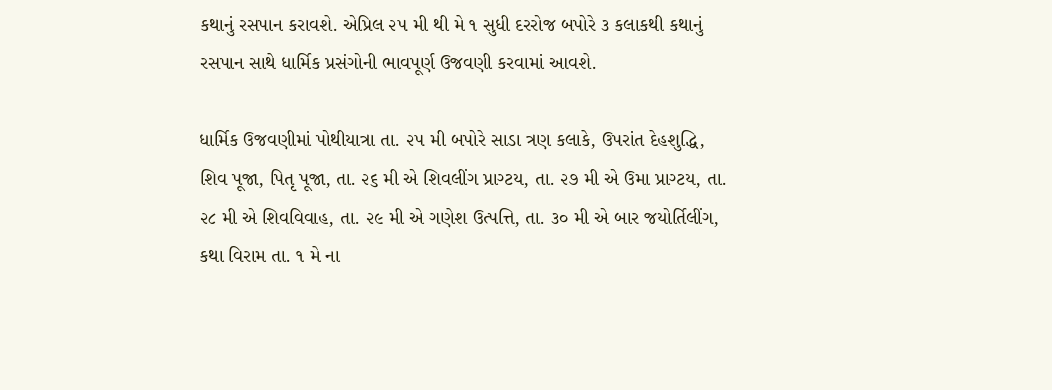કથાનું રસપાન કરાવશે. એપ્રિલ ૨૫ મી થી મે ૧ સુધી દરરોજ બપોરે ૩ કલાકથી કથાનું રસપાન સાથે ધાર્મિક પ્રસંગોની ભાવપૂર્ણ ઉજવણી કરવામાં આવશે.

ધાર્મિક ઉજવણીમાં પોથીયાત્રા તા. ૨૫ મી બપોરે સાડા ત્રણ કલાકે, ઉપરાંત દેહશુદ્ધિ, શિવ પૂજા, પિતૃ પૂજા, તા. ૨૬ મી એ શિવલીંગ પ્રાગ્ટય, તા. ૨૭ મી એ ઉમા પ્રાગ્ટય, તા. ૨૮ મી એ શિવવિવાહ, તા. ૨૯ મી એ ગણેશ ઉત્પત્તિ, તા. ૩૦ મી એ બાર જયોર્તિલીંગ, કથા વિરામ તા. ૧ મે ના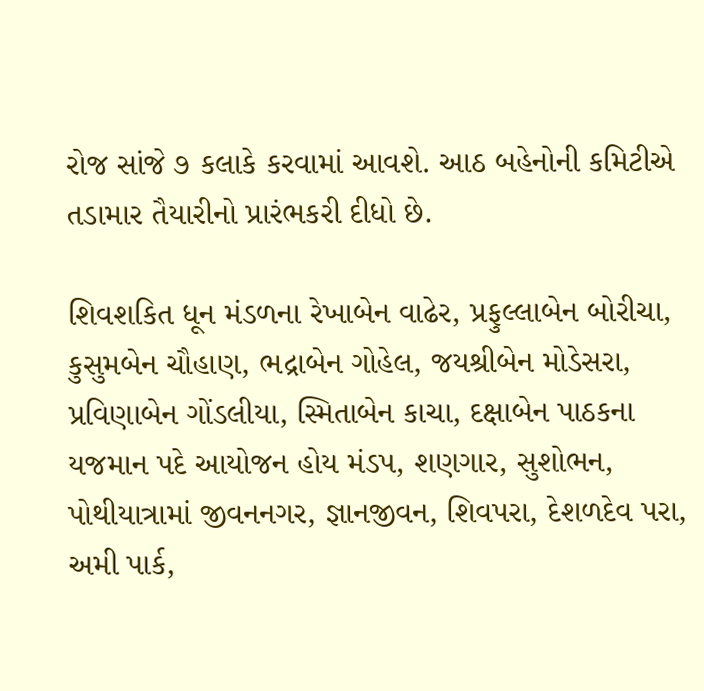રોજ સાંજે ૭ કલાકે કરવામાં આવશે. આઠ બહેનોની કમિટીએ તડામાર તૈયારીનો પ્રારંભકરી દીધો છે.

શિવશકિત ધૂન મંડળના રેખાબેન વાઢેર, પ્રફુલ્લાબેન બોરીચા, કુસુમબેન ચૌહાણ, ભદ્રાબેન ગોહેલ, જયશ્રીબેન મોડેસરા, પ્રવિણાબેન ગોંડલીયા, સ્મિતાબેન કાચા, દક્ષાબેન પાઠકના યજમાન પદે આયોજન હોય મંડપ, શણગાર, સુશોભન, પોથીયાત્રામાં જીવનનગર, જ્ઞાનજીવન, શિવપરા, દેશળદેવ પરા, અમી પાર્ક,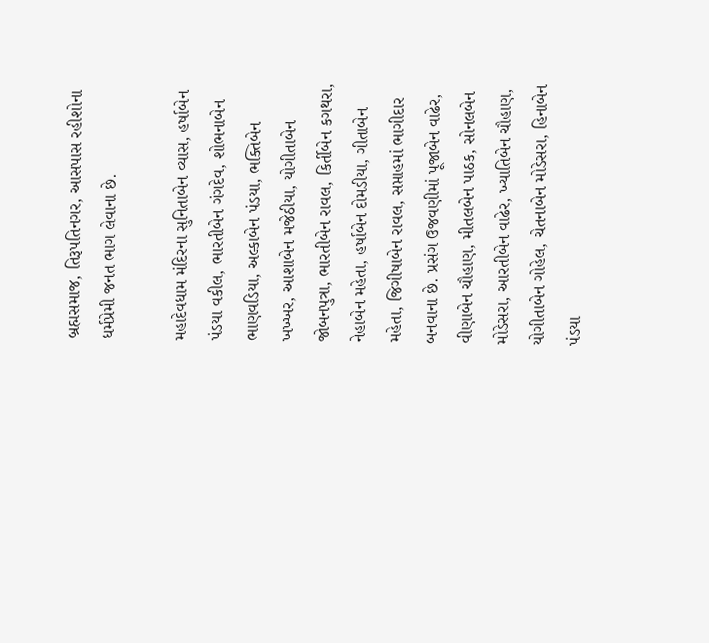બ્રહ્મસમાજ, તિરૂપતિનગર, આસપાસ રહીશોના ધર્મપ્રેમી જનત ભાગ લેવાના છે.

મહાદેવધામ મંદિરના સુનિતાબેન વ્યાસ, હર્ષાબેન પંડયા વકીલ, ભારતીબેન ગંગદેવ, શોભનાબેન ભાણવડિયા, અલ્કાબેન પંડયા, ભક્તિબેન ખખ્ખર, આશાબેન મજેઠીયા, યોગીતાબેન જોબનપુત્રા, ભારતીબેન રાવલ, કિર્તીબેન કગથરા, નેહાબેન મહેતા, હર્ષાબેન દોમડીયા, ગીતાબેન મહેતા, જિગીષાબેન રાવલ, સપ્તાહમાં ભાગીદાર બનવાના છે. પ્રસંગ ઉજવણીમાં પૂજાબેન વાઢેર, વીણાબેન ચૌહાણ, મીતલબેન પાઠક, સોનલબેન મોડેસરા, આરતીબેન વાઢેર, ખ્યાતિબેન ચૌહાણ, યોગીતાબેન ગોહેલ, ચેતનાબેન મોડેસરા, હિનાબેન પંડયા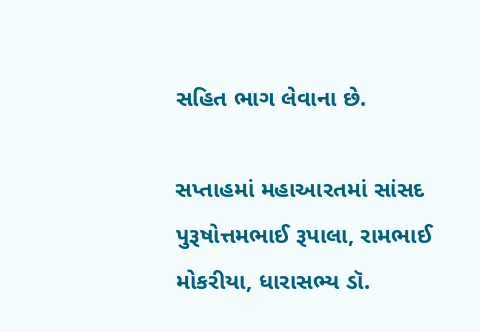સહિત ભાગ લેવાના છે.

સપ્તાહમાં મહાઆરતમાં સાંસદ પુરૂષોત્તમભાઈ રૂપાલા, રામભાઈ મોકરીયા, ધારાસભ્ય ડૉ.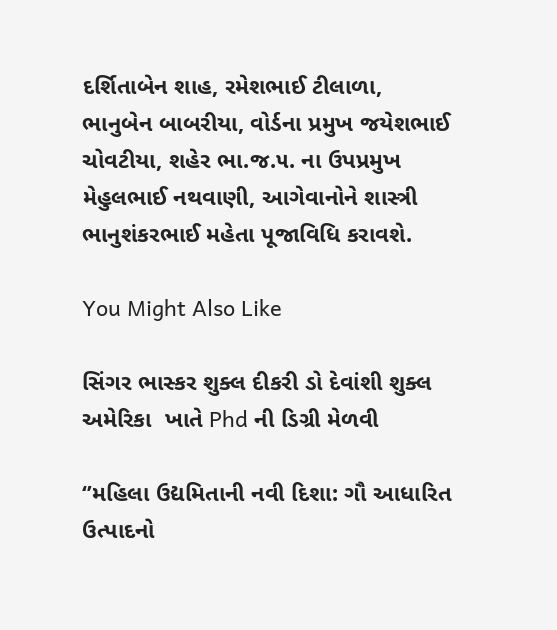દર્શિતાબેન શાહ, રમેશભાઈ ટીલાળા, ભાનુબેન બાબરીયા, વોર્ડના પ્રમુખ જયેશભાઈ ચોવટીયા, શહેર ભા.જ.૫. ના ઉપપ્રમુખ મેહુલભાઈ નથવાણી, આગેવાનોને શાસ્ત્રી ભાનુશંકરભાઈ મહેતા પૂજાવિધિ કરાવશે.

You Might Also Like

સિંગર ભાસ્કર શુક્લ દીકરી ડો દેવાંશી શુક્લ અમેરિકા  ખાતે Phd ની ડિગ્રી મેળવી

‘’મહિલા ઉદ્યમિતાની નવી દિશા: ગૌ આધારિત ઉત્પાદનો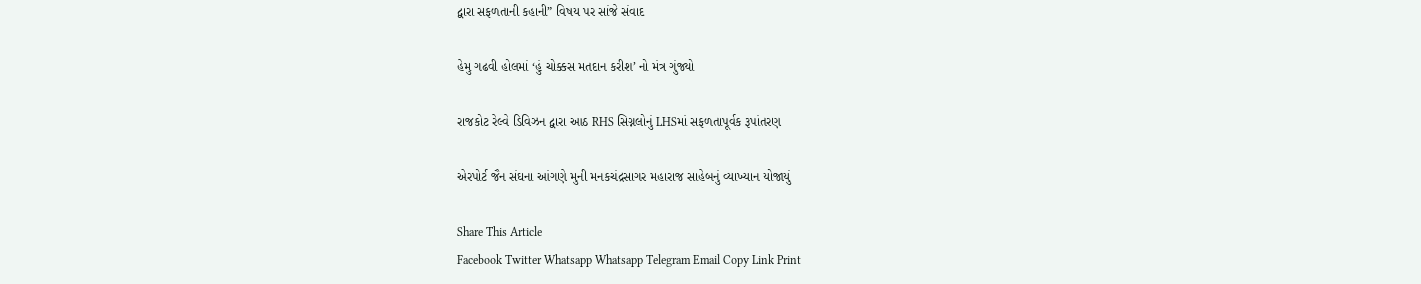દ્વારા સફળતાની કહાની” વિષય પર સાંજે સંવાદ

હેમુ ગઢવી હોલમાં ‘હું ચોક્કસ મતદાન કરીશ’ નો મંત્ર ગુંજ્યો

રાજકોટ રેલ્વે ડિવિઝન દ્વારા આઠ RHS સિગ્નલોનું LHSમાં સફળતાપૂર્વક રૂપાંતરણ

એરપોર્ટ જૈન સંઘના આંગણે મુની મનકચંદ્રસાગર મહારાજ સાહેબનું વ્યાખ્યાન યોજાયું

Share This Article
Facebook Twitter Whatsapp Whatsapp Telegram Email Copy Link Print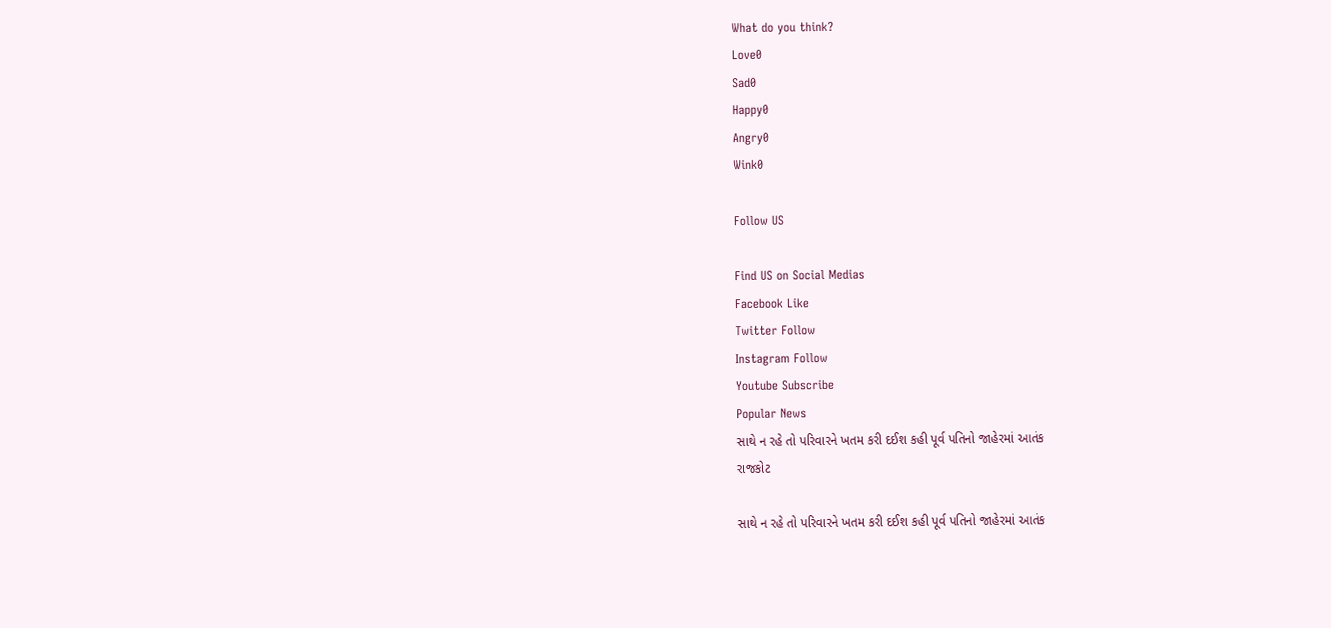What do you think?
Love0
Sad0
Happy0
Angry0
Wink0

Follow US

Find US on Social Medias
Facebook Like
Twitter Follow
Instagram Follow
Youtube Subscribe
Popular News
સાથે ન રહે તો પરિવારને ખતમ કરી દઈશ કહી પૂર્વ પતિનો જાહેરમાં આતંક
રાજકોટ

સાથે ન રહે તો પરિવારને ખતમ કરી દઈશ કહી પૂર્વ પતિનો જાહેરમાં આતંક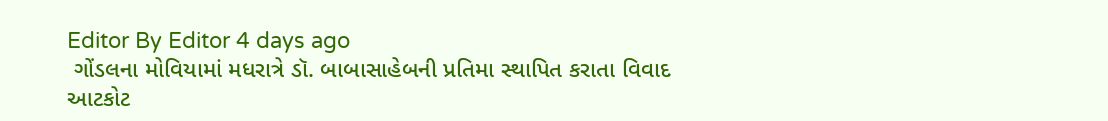Editor By Editor 4 days ago
 ગોંડલના મોવિયામાં મધરાત્રે ડૉ. બાબાસાહેબની પ્રતિમા સ્થાપિત કરાતા વિવાદ
આટકોટ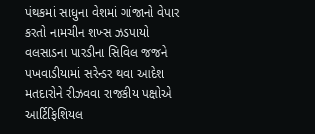પંથકમાં સાધુના વેશમાં ગાંજાનો વેપાર કરતો નામચીન શખ્સ ઝડપાયો
વલસાડના પારડીના સિવિલ જજને પખવાડીયામાં સરેન્ડર થવા આદેશ
મતદારોને રીઝવવા રાજકીય પક્ષોએ આર્ટિફિશિયલ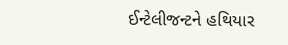ઈન્ટેલીજન્ટને હથિયાર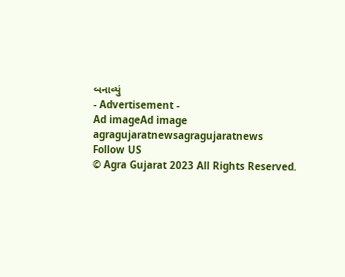બનાવ્યું
- Advertisement -
Ad imageAd image
agragujaratnewsagragujaratnews
Follow US
© Agra Gujarat 2023 All Rights Reserved.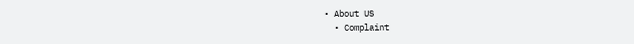• About US
  • Complaint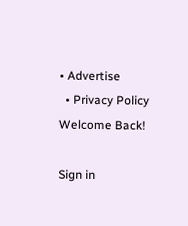• Advertise
  • Privacy Policy
Welcome Back!

Sign in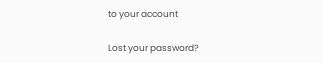to your account

Lost your password?